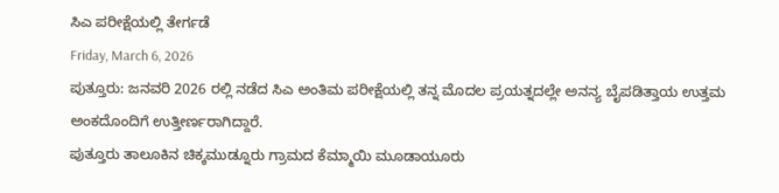ಸಿಎ ಪರೀಕ್ಷೆಯಲ್ಲಿ ತೇರ್ಗಡೆ
Friday, March 6, 2026
ಪುತ್ತೂರು: ಜನವರಿ 2026 ರಲ್ಲಿ ನಡೆದ ಸಿಎ ಅಂತಿಮ ಪರೀಕ್ಷೆಯಲ್ಲಿ ತನ್ನ ಮೊದಲ ಪ್ರಯತ್ನದಲ್ಲೇ ಅನನ್ಯ ಬೈಪಡಿತ್ತಾಯ ಉತ್ತಮ ಅಂಕದೊಂದಿಗೆ ಉತ್ತೀರ್ಣರಾಗಿದ್ದಾರೆ.
ಪುತ್ತೂರು ತಾಲೂಕಿನ ಚಿಕ್ಕಮುಡ್ನೂರು ಗ್ರಾಮದ ಕೆಮ್ಮಾಯಿ ಮೂಡಾಯೂರು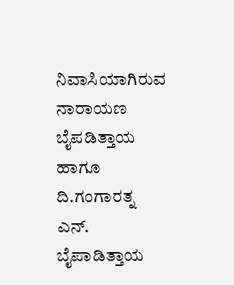ನಿವಾಸಿಯಾಗಿರುವ ನಾರಾಯಣ ಬೈಪಡಿತ್ತಾಯ ಹಾಗೂ ದಿ.ಗಂಗಾರತ್ನ ಎನ್. ಬೈಪಾಡಿತ್ತಾಯ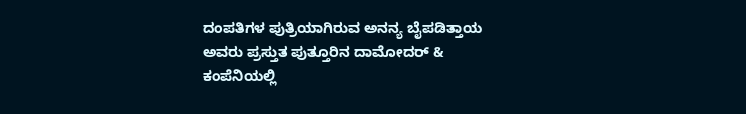ದಂಪತಿಗಳ ಪುತ್ರಿಯಾಗಿರುವ ಅನನ್ಯ ಬೈಪಡಿತ್ತಾಯ ಅವರು ಪ್ರಸ್ತುತ ಪುತ್ತೂರಿನ ದಾಮೋದರ್ & ಕಂಪೆನಿಯಲ್ಲಿ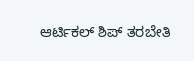ಆರ್ಟಿಕಲ್ ಶಿಪ್ ತರಬೇತಿ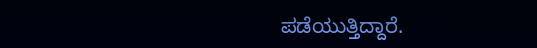ಪಡೆಯುತ್ತಿದ್ದಾರೆ.